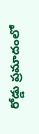రోడ్డు ప్రమాదంలో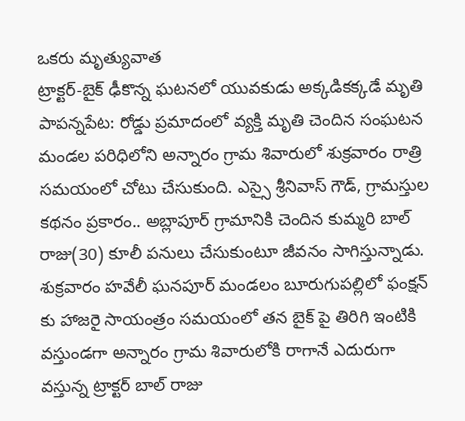ఒకరు మృత్యువాత
ట్రాక్టర్-బైక్ ఢీకొన్న ఘటనలో యువకుడు అక్కడికక్కడే మృతి
పాపన్నపేట: రోడ్డు ప్రమాదంలో వ్యక్తి మృతి చెందిన సంఘటన మండల పరిధిలోని అన్నారం గ్రామ శివారులో శుక్రవారం రాత్రి సమయంలో చోటు చేసుకుంది. ఎస్సై శ్రీనివాస్ గౌడ్, గ్రామస్తుల కథనం ప్రకారం.. అబ్లాపూర్ గ్రామానికి చెందిన కుమ్మరి బాల్ రాజు(30) కూలీ పనులు చేసుకుంటూ జీవనం సాగిస్తున్నాడు. శుక్రవారం హవేలీ ఘనపూర్ మండలం బూరుగుపల్లిలో ఫంక్షన్ కు హాజరై సాయంత్రం సమయంలో తన బైక్ పై తిరిగి ఇంటికి వస్తుండగా అన్నారం గ్రామ శివారులోకి రాగానే ఎదురుగా వస్తున్న ట్రాక్టర్ బాల్ రాజు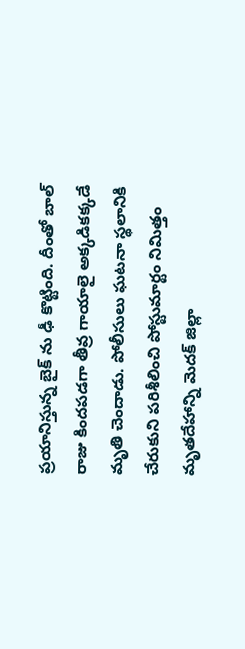ప్రయానిస్తున్న బైక్ ను ఢీ కొట్టింది. దీంతో బాల్ రాజు కిందపడగా తీవ్ర గాయాలై అక్కడికక్కడే మృతి చెందాడు. పోలీసులు ఘటనా స్థలానికి చేరుకుని పరిశీలించి పోస్టుమార్టం నిమిత్తం మృతదేహాన్ని మెదక్ జిల్లా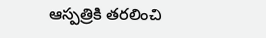ఆస్పత్రికి తరలించి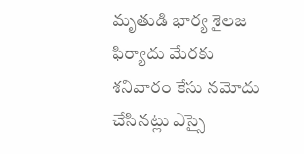మృతుడి భార్య శైలజ ఫిర్యాదు మేరకు శనివారం కేసు నమోదు చేసినట్లు ఎస్సై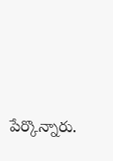పేర్కొన్నారు.